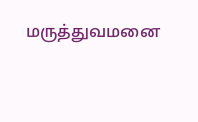மருத்துவமனை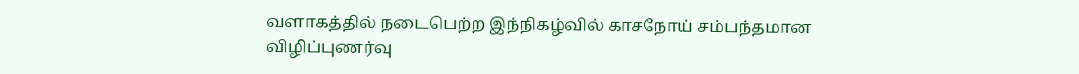வளாகத்தில் நடைபெற்ற இந்நிகழ்வில் காசநோய் சம்பந்தமான விழிப்புணர்வு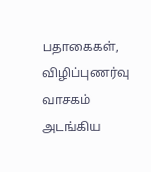பதாகைகள், விழிப்புணர்வு வாசகம் அடங்கிய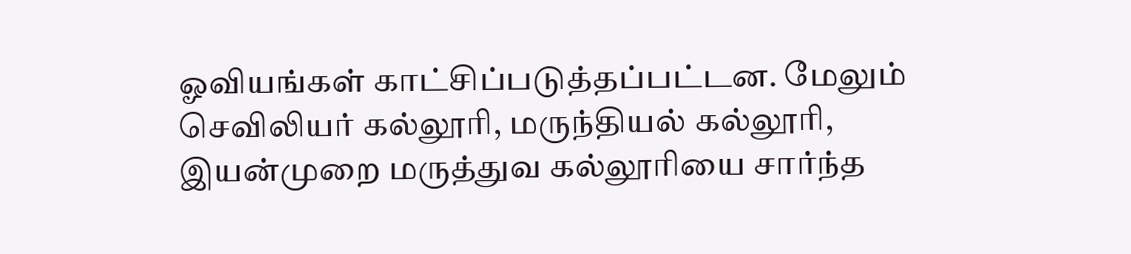ஓவியங்கள் காட்சிப்படுத்தப்பட்டன. மேலும் செவிலியர் கல்லூரி, மருந்தியல் கல்லூரி, இயன்முறை மருத்துவ கல்லூரியை சார்ந்த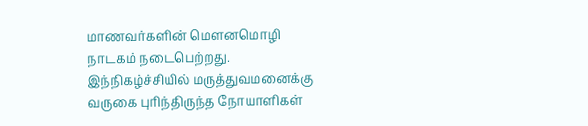மாணவர்களின் மௌனமொழி நாடகம் நடைபெற்றது.
இந்நிகழ்ச்சியில் மருத்துவமனைக்கு வருகை புரிந்திருந்த நோயாளிகள்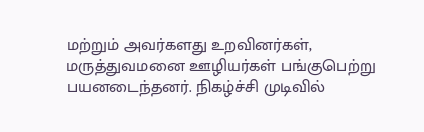மற்றும் அவர்களது உறவினர்கள், மருத்துவமனை ஊழியர்கள் பங்குபெற்று பயனடைந்தனர். நிகழ்ச்சி முடிவில்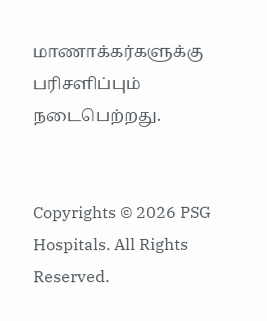மாணாக்கர்களுக்கு பரிசளிப்பும் நடைபெற்றது.


Copyrights © 2026 PSG Hospitals. All Rights Reserved.